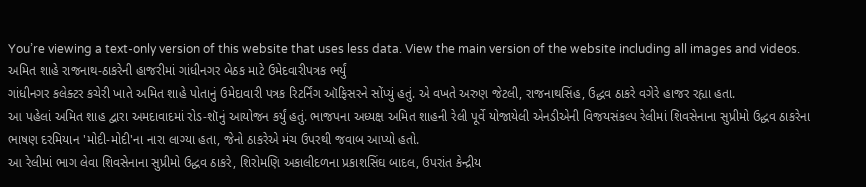You’re viewing a text-only version of this website that uses less data. View the main version of the website including all images and videos.
અમિત શાહે રાજનાથ-ઠાકરેની હાજરીમાં ગાંધીનગર બેઠક માટે ઉમેદવારીપત્રક ભર્યું
ગાંધીનગર કલેક્ટર કચેરી ખાતે અમિત શાહે પોતાનું ઉમેદાવારી પત્રક રિટર્નિંગ ઑફિસરને સોંપ્યું હતું. એ વખતે અરુણ જેટલી, રાજનાથસિંહ, ઉદ્ધવ ઠાકરે વગેરે હાજર રહ્યા હતા.
આ પહેલાં અમિત શાહ દ્વારા અમદાવાદમાં રોડ-શૉનું આયોજન કર્યું હતું. ભાજપના અધ્યક્ષ અમિત શાહની રેલી પૂર્વે યોજાયેલી એનડીએની વિજયસંકલ્પ રેલીમાં શિવસેનાના સુપ્રીમો ઉદ્ધવ ઠાકરેના ભાષણ દરમિયાન 'મોદી-મોદી'ના નારા લાગ્યા હતા, જેનો ઠાકરેએ મંચ ઉપરથી જવાબ આપ્યો હતો.
આ રેલીમાં ભાગ લેવા શિવસેનાના સુપ્રીમો ઉદ્ધવ ઠાકરે, શિરોમણિ અકાલીદળના પ્રકાશસિંઘ બાદલ, ઉપરાંત કેન્દ્રીય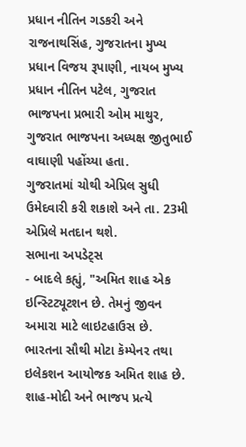પ્રધાન નીતિન ગડકરી અને રાજનાથસિંહ, ગુજરાતના મુખ્ય પ્રધાન વિજય રૂપાણી, નાયબ મુખ્ય પ્રધાન નીતિન પટેલ, ગુજરાત ભાજપના પ્રભારી ઓમ માથુર, ગુજરાત ભાજપના અધ્યક્ષ જીતુભાઈ વાઘાણી પહોંચ્યા હતા.
ગુજરાતમાં ચોથી એપ્રિલ સુધી ઉમેદવારી કરી શકાશે અને તા. 23મી એપ્રિલે મતદાન થશે.
સભાના અપડેટ્સ
- બાદલે કહ્યું, "અમિત શાહ એક ઇન્સ્ટિટ્યૂટશન છે. તેમનું જીવન અમારા માટે લાઇટહાઉસ છે. ભારતના સૌથી મોટા કૅમ્પેનર તથા ઇલેકશન આયોજક અમિત શાહ છે. શાહ-મોદી અને ભાજપ પ્રત્યે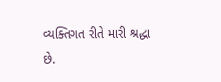વ્યક્તિગત રીતે મારી શ્રદ્ધા છે.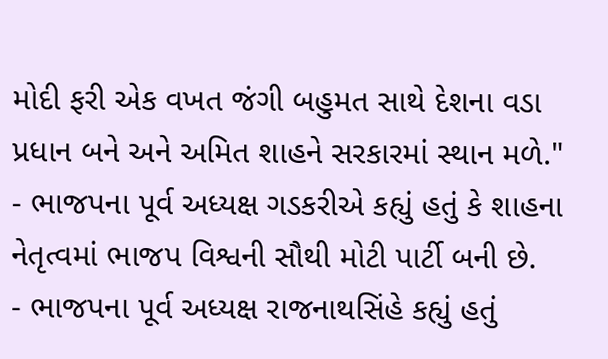મોદી ફરી એક વખત જંગી બહુમત સાથે દેશના વડા પ્રધાન બને અને અમિત શાહને સરકારમાં સ્થાન મળે."
- ભાજપના પૂર્વ અધ્યક્ષ ગડકરીએ કહ્યું હતું કે શાહના નેતૃત્વમાં ભાજપ વિશ્વની સૌથી મોટી પાર્ટી બની છે.
- ભાજપના પૂર્વ અધ્યક્ષ રાજનાથસિંહે કહ્યું હતું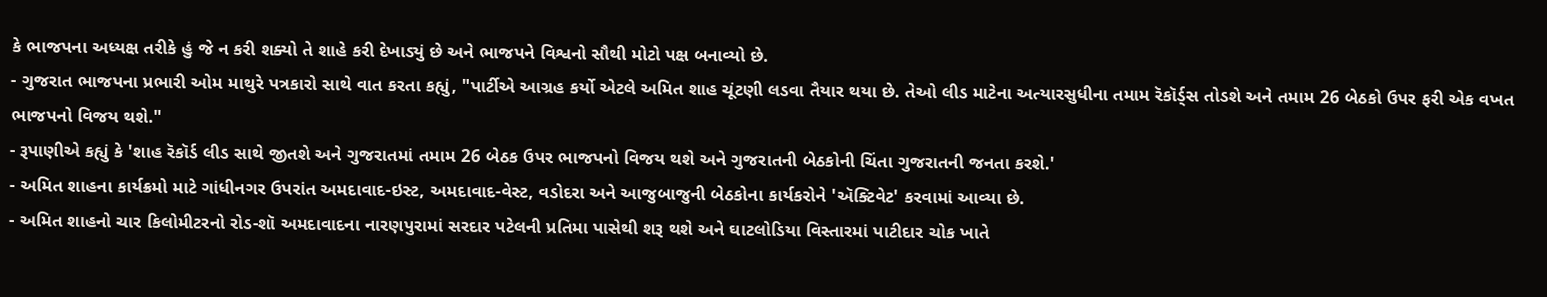કે ભાજપના અધ્યક્ષ તરીકે હું જે ન કરી શક્યો તે શાહે કરી દેખાડ્યું છે અને ભાજપને વિશ્વનો સૌથી મોટો પક્ષ બનાવ્યો છે.
- ગુજરાત ભાજપના પ્રભારી ઓમ માથુરે પત્રકારો સાથે વાત કરતા કહ્યું, "પાર્ટીએ આગ્રહ કર્યો એટલે અમિત શાહ ચૂંટણી લડવા તૈયાર થયા છે. તેઓ લીડ માટેના અત્યારસુધીના તમામ રૅકૉર્ડ્સ તોડશે અને તમામ 26 બેઠકો ઉપર ફરી એક વખત ભાજપનો વિજય થશે."
- રૂપાણીએ કહ્યું કે 'શાહ રૅકૉર્ડ લીડ સાથે જીતશે અને ગુજરાતમાં તમામ 26 બેઠક ઉપર ભાજપનો વિજય થશે અને ગુજરાતની બેઠકોની ચિંતા ગુજરાતની જનતા કરશે.'
- અમિત શાહના કાર્યક્રમો માટે ગાંધીનગર ઉપરાંત અમદાવાદ-ઇસ્ટ, અમદાવાદ-વેસ્ટ, વડોદરા અને આજુબાજુની બેઠકોના કાર્યકરોને 'ઍક્ટિવેટ' કરવામાં આવ્યા છે.
- અમિત શાહનો ચાર કિલોમીટરનો રોડ-શૉ અમદાવાદના નારણપુરામાં સરદાર પટેલની પ્રતિમા પાસેથી શરૂ થશે અને ઘાટલોડિયા વિસ્તારમાં પાટીદાર ચોક ખાતે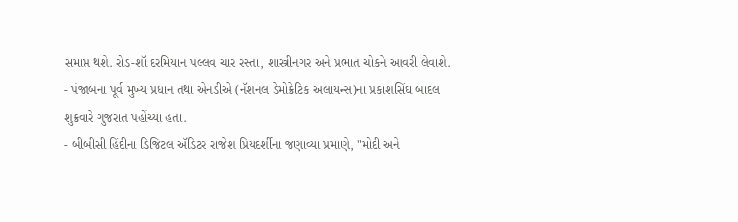સમાપ્ત થશે. રોડ-શૉ દરમિયાન પલ્લવ ચાર રસ્તા, શાસ્ત્રીનગર અને પ્રભાત ચોકને આવરી લેવાશે.
- પંજાબના પૂર્વ મુખ્ય પ્રધાન તથા એનડીએ (નૅશનલ ડેમોક્રેટિક અલાયન્સ)ના પ્રકાશસિંઘ બાદલ શુક્રવારે ગુજરાત પહોંચ્યા હતા.
- બીબીસી હિંદીના ડિજિટલ ઍડિટર રાજેશ પ્રિયદર્શીના જણાવ્યા પ્રમાણે, "મોદી અને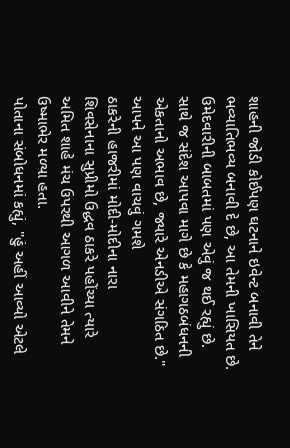શાહની જોડી કોઈપણ ઘટનાને ઇવેન્ટ બનાવી તેને ભવ્યાતિભવ્ય બનાવી દે છે, આ તેમની ખાસિયત છે. ઉમેદવારીની બાબતમાં પણ એવું જ થઈ રહ્યું છે. સાથે જ સંદેશ આપવા માગે છે કે મહાગઠબંધનની એકતાનો અભાવ છે, જ્યારે એનડીએ સંગઠિત છે."
આપને આ પણ વાચવું ગમશે
ઠાકરેની હાજરીમાં મોદી-મોદીના નારા
શિવસેનાના સુપ્રીમો ઉદ્ધવ ઠાકરે પહોંચ્યા ત્યારે અમિત શાહે મંચ ઉપરથી આગળ આવીને તેમને ઉષ્માભેર મળ્યા હતા.
પોતાના સંબોધનમાં કહ્યું, "હું અહીં આવ્યો એટલે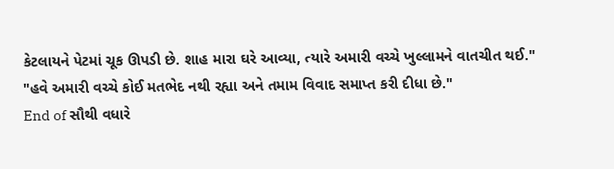કેટલાયને પેટમાં ચૂક ઊપડી છે. શાહ મારા ઘરે આવ્યા, ત્યારે અમારી વચ્ચે ખુલ્લામને વાતચીત થઈ."
"હવે અમારી વચ્ચે કોઈ મતભેદ નથી રહ્યા અને તમામ વિવાદ સમાપ્ત કરી દીધા છે."
End of સૌથી વધારે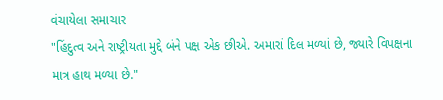વંચાયેલા સમાચાર
"હિંદુત્વ અને રાષ્ટ્રીયતા મુદ્દે બંને પક્ષ એક છીએ. અમારાં દિલ મળ્યાં છે, જ્યારે વિપક્ષના માત્ર હાથ મળ્યા છે."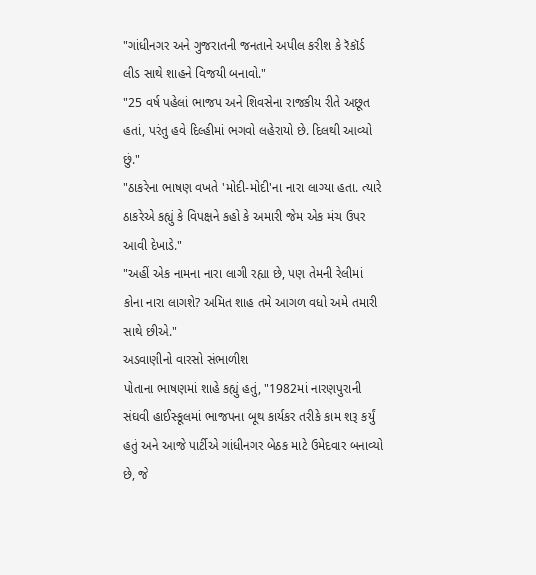"ગાંધીનગર અને ગુજરાતની જનતાને અપીલ કરીશ કે રૅકૉર્ડ લીડ સાથે શાહને વિજયી બનાવો."
"25 વર્ષ પહેલાં ભાજપ અને શિવસેના રાજકીય રીતે અછૂત હતાં, પરંતુ હવે દિલ્હીમાં ભગવો લહેરાયો છે. દિલથી આવ્યો છું."
"ઠાકરેના ભાષણ વખતે 'મોદી-મોદી'ના નારા લાગ્યા હતા. ત્યારે ઠાકરેએ કહ્યું કે વિપક્ષને કહો કે અમારી જેમ એક મંચ ઉપર આવી દેખાડે."
"અહીં એક નામના નારા લાગી રહ્યા છે, પણ તેમની રેલીમાં કોના નારા લાગશે? અમિત શાહ તમે આગળ વધો અમે તમારી સાથે છીએ."
અડવાણીનો વારસો સંભાળીશ
પોતાના ભાષણમાં શાહે કહ્યું હતું, "1982માં નારણપુરાની સંઘવી હાઈસ્કૂલમાં ભાજપના બૂથ કાર્યકર તરીકે કામ શરૂ કર્યું હતું અને આજે પાર્ટીએ ગાંધીનગર બેઠક માટે ઉમેદવાર બનાવ્યો છે, જે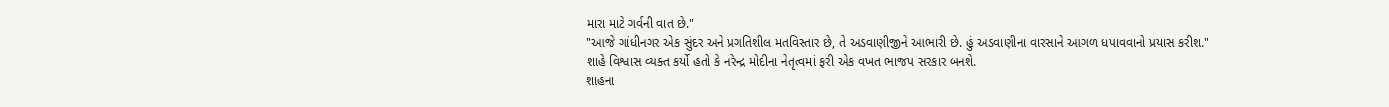મારા માટે ગર્વની વાત છે."
"આજે ગાંધીનગર એક સુંદર અને પ્રગતિશીલ મતવિસ્તાર છે, તે અડવાણીજીને આભારી છે. હું અડવાણીના વારસાને આગળ ધપાવવાનો પ્રયાસ કરીશ."
શાહે વિશ્વાસ વ્યક્ત કર્યો હતો કે નરેન્દ્ર મોદીના નેતૃત્વમાં ફરી એક વખત ભાજપ સરકાર બનશે.
શાહના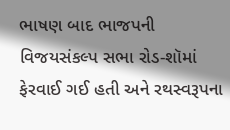ભાષણ બાદ ભાજપની વિજયસંકલ્પ સભા રોડ-શૉમાં ફેરવાઈ ગઈ હતી અને રથસ્વરૂપના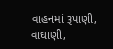વાહનમાં રૂપાણી, વાઘાણી,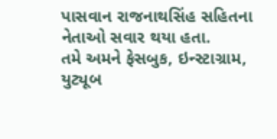પાસવાન રાજનાથસિંહ સહિતના નેતાઓ સવાર થયા હતા.
તમે અમને ફેસબુક, ઇન્સ્ટાગ્રામ, યુટ્યૂબ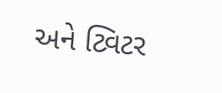અને ટ્વિટર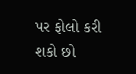પર ફોલો કરી શકો છો